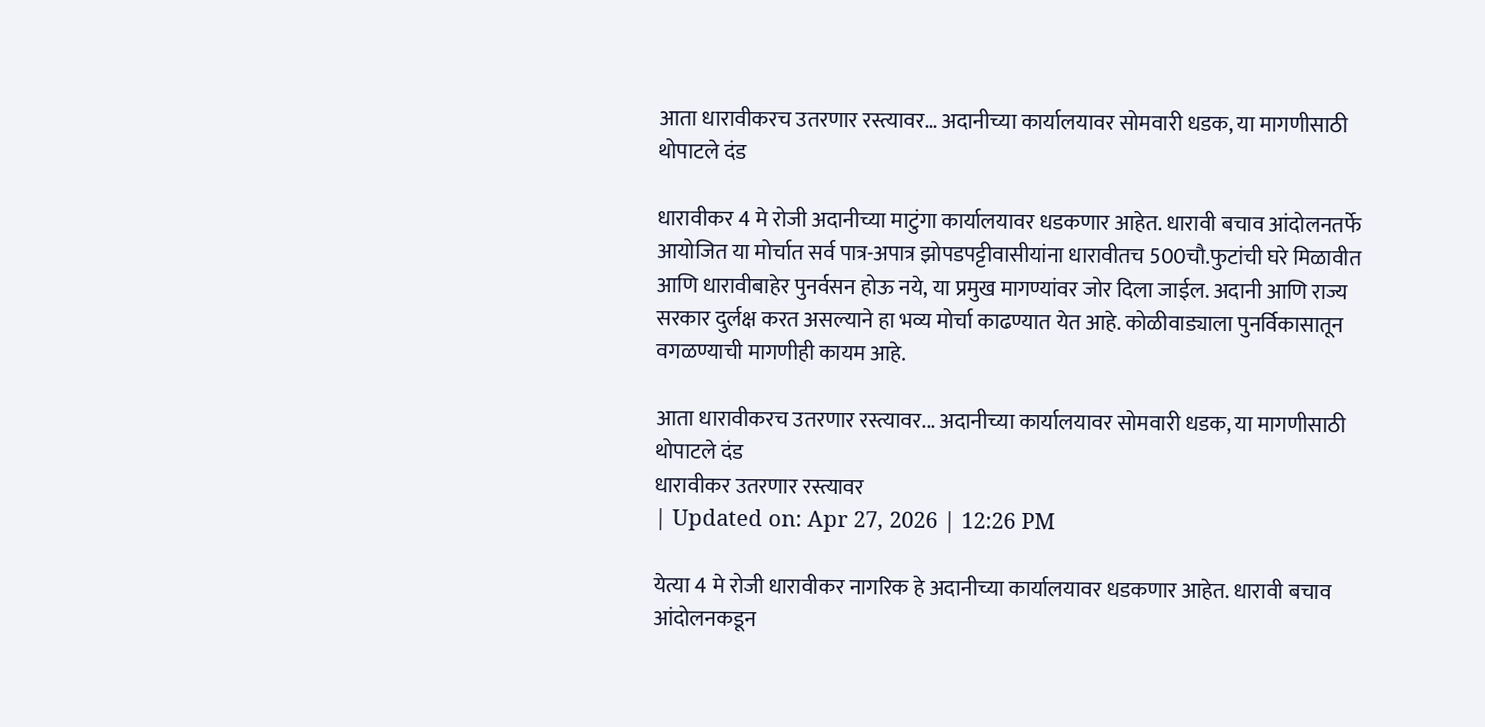आता धारावीकरच उतरणार रस्त्यावर… अदानीच्या कार्यालयावर सोमवारी धडक, या मागणीसाठी थोपाटले दंड

धारावीकर 4 मे रोजी अदानीच्या माटुंगा कार्यालयावर धडकणार आहेत. धारावी बचाव आंदोलनतर्फे आयोजित या मोर्चात सर्व पात्र-अपात्र झोपडपट्टीवासीयांना धारावीतच 500चौ.फुटांची घरे मिळावीत आणि धारावीबाहेर पुनर्वसन होऊ नये, या प्रमुख मागण्यांवर जोर दिला जाईल. अदानी आणि राज्य सरकार दुर्लक्ष करत असल्याने हा भव्य मोर्चा काढण्यात येत आहे. कोळीवाड्याला पुनर्विकासातून वगळण्याची मागणीही कायम आहे.

आता धारावीकरच उतरणार रस्त्यावर... अदानीच्या कार्यालयावर सोमवारी धडक, या मागणीसाठी थोपाटले दंड
धारावीकर उतरणार रस्त्यावर
| Updated on: Apr 27, 2026 | 12:26 PM

येत्या 4 मे रोजी धारावीकर नागरिक हे अदानीच्या कार्यालयावर धडकणार आहेत. धारावी बचाव आंदोलनकडून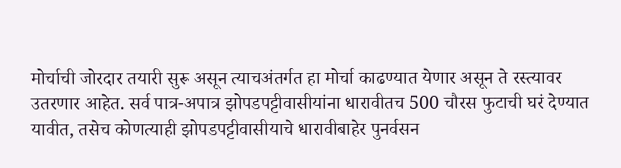मोर्चाची जोरदार तयारी सुरू असून त्याचअंतर्गत हा मोर्चा काढण्यात येणार असून ते रस्त्यावर उतरणार आहेत. सर्व पात्र-अपात्र झोपडपट्टीवासीयांना धारावीतच 500 चौरस फुटाची घरं देण्यात यावीत, तसेच कोणत्याही झोपडपट्टीवासीयाचे धारावीबाहेर पुनर्वसन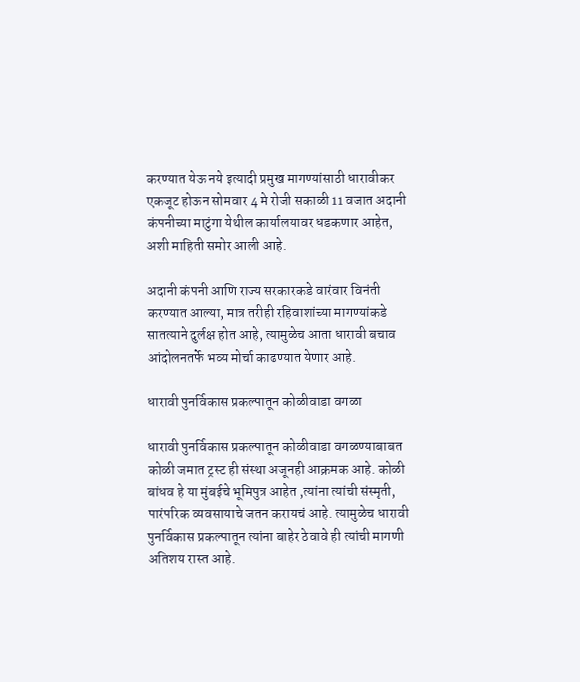करण्यात येऊ नये इत्यादी प्रमुख मागण्यांसाठी धारावीकर एकजूट होऊन सोमवार 4 मे रोजी सकाळी 11 वजात अदानी कंपनीच्या माटुंगा येथील कार्यालयावर धडकणार आहेत, अशी माहिती समोर आली आहे.

अदानी कंपनी आणि राज्य सरकारकडे वारंवार विनंती करण्यात आल्या, मात्र तरीही रहिवाशांच्या मागण्यांकडे सातत्याने दुर्लक्ष होत आहे, त्यामुळेच आता धारावी बचाव आंदोलनतर्फे भव्य मोर्चा काढण्यात येणार आहे.

धारावी पुनर्विकास प्रकल्पातून कोळीवाडा वगळा

धारावी पुनर्विकास प्रकल्पातून कोळीवाडा वगळण्याबाबत कोळी जमात ट्रस्ट ही संस्था अजूनही आक्रमक आहे. कोळी बांधव हे या मुंबईचे भूमिपुत्र आहेत ,त्यांना त्यांची संस्मृती, पारंपरिक व्यवसायाचे जतन करायचं आहे. त्यामुळेच धारावी पुनर्विकास प्रकल्पातून त्यांना बाहेर ठेवावे ही त्यांची मागणी अतिशय रास्त आहे.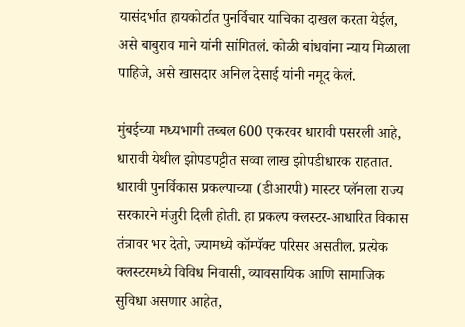यासंदर्भात हायकोर्टात पुनर्विचार याचिका दाखल करता येईल, असे बाबुराव माने यांनी सांगितलं. कोळी बांधवांना न्याय मिळाला पाहिजे, असे खासदार अनिल देसाई यांनी नमूद केलं.

मुंबईच्या मध्यभागी तब्बल 600 एकरवर धारावी पसरली आहे, धारावी येथील झोपडपट्टीत सव्वा लाख झोपडीधारक राहतात. धारावी पुनर्विकास प्रकल्पाच्या (डीआरपी) मास्टर प्लॅनला राज्य सरकारने मंजुरी दिली होती. हा प्रकल्प क्लस्टर-आधारित विकास तंत्रावर भर देतो, ज्यामध्ये कॉम्पॅक्ट परिसर असतील. प्रत्येक क्लस्टरमध्ये विविध निवासी, व्यावसायिक आणि सामाजिक सुविधा असणार आहेत,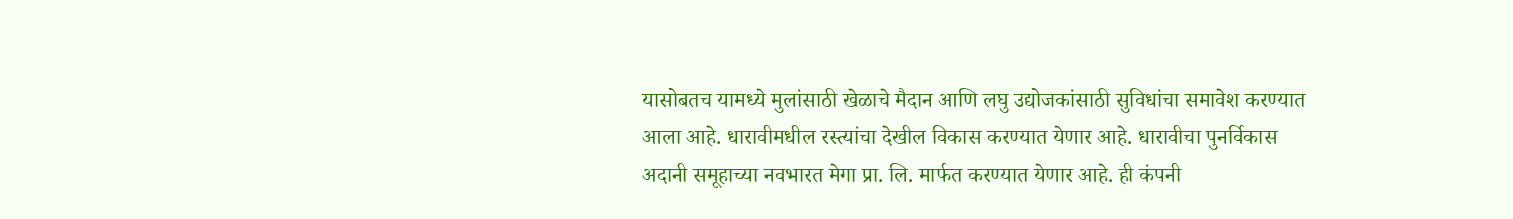यासोबतच यामध्ये मुलांसाठी खेळाचे मैदान आणि लघु उद्योजकांसाठी सुविधांचा समावेश करण्यात आला आहे. धारावीमधील रस्त्यांचा देखील विकास करण्यात येणार आहे. धारावीचा पुनर्विकास अदानी समूहाच्या नवभारत मेगा प्रा. लि. मार्फत करण्यात येणार आहे. ही कंपनी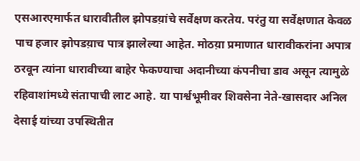एसआरएमार्फत धारावीतील झोपडय़ांचे सर्वेक्षण करतेय. परंतु या सर्वेक्षणात केवळ पाच हजार झोपडय़ाच पात्र झालेल्या आहेत. मोठय़ा प्रमाणात धारावीकरांना अपात्र ठरवून त्यांना धारावीच्या बाहेर फेकण्याचा अदानीच्या कंपनीचा डाव असून त्यामुळे रहिवाशांमध्ये संतापाची लाट आहे. या पार्श्वभूमीवर शिवसेना नेते-खासदार अनिल देसाई यांच्या उपस्थितीत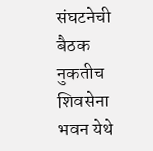संघटनेची बैठक नुकतीच शिवसेना भवन येथे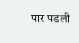पार पडली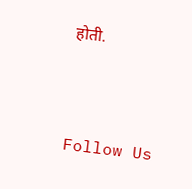होती.



Follow Us